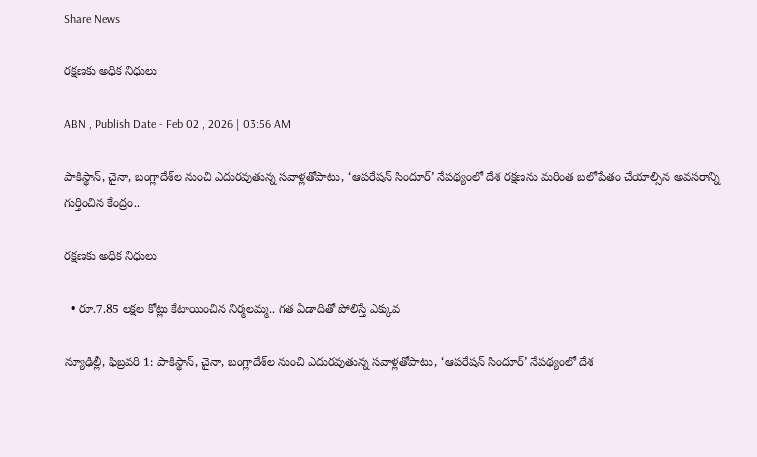Share News

రక్షణకు అధిక నిధులు

ABN , Publish Date - Feb 02 , 2026 | 03:56 AM

పాకిస్థాన్‌, చైనా, బంగ్లాదేశ్‌ల నుంచి ఎదురవుతున్న సవాళ్లతోపాటు, ‘ఆపరేషన్‌ సిందూర్‌’ నేపథ్యంలో దేశ రక్షణను మరింత బలోపేతం చేయాల్సిన అవసరాన్ని గుర్తించిన కేంద్రం..

రక్షణకు అధిక నిధులు

  • రూ.7.85 లక్షల కోట్లు కేటాయించిన నిర్మలమ్మ.. గత ఏడాదితో పోలిస్తే ఎక్కువ

న్యూఢిల్లీ, ఫిబ్రవరి 1: పాకిస్థాన్‌, చైనా, బంగ్లాదేశ్‌ల నుంచి ఎదురవుతున్న సవాళ్లతోపాటు, ‘ఆపరేషన్‌ సిందూర్‌’ నేపథ్యంలో దేశ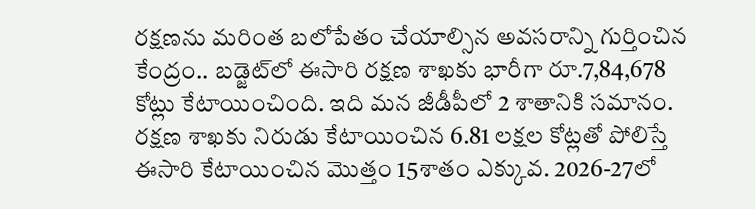రక్షణను మరింత బలోపేతం చేయాల్సిన అవసరాన్ని గుర్తించిన కేంద్రం.. బడ్జెట్‌లో ఈసారి రక్షణ శాఖకు భారీగా రూ.7,84,678 కోట్లు కేటాయించింది. ఇది మన జీడీపీలో 2 శాతానికి సమానం. రక్షణ శాఖకు నిరుడు కేటాయించిన 6.81 లక్షల కోట్లతో పోలిస్తే ఈసారి కేటాయించిన మొత్తం 15శాతం ఎక్కువ. 2026-27లో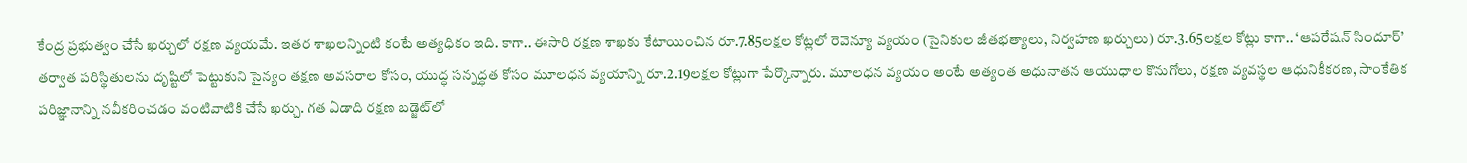కేంద్ర ప్రభుత్వం చేసే ఖర్చులో రక్షణ వ్యయమే. ఇతర శాఖలన్నింటి కంటే అత్యధికం ఇది. కాగా.. ఈసారి రక్షణ శాఖకు కేటాయించిన రూ.7.85లక్షల కోట్లలో రెవెన్యూ వ్యయం (సైనికుల జీతభత్యాలు, నిర్వహణ ఖర్చులు) రూ.3.65లక్షల కోట్లు కాగా.. ‘ఆపరేషన్‌ సిందూర్‌’ తర్వాత పరిస్థితులను దృష్టిలో పెట్టుకుని సైన్యం తక్షణ అవసరాల కోసం, యుద్ధ సన్నద్ధత కోసం మూలధన వ్యయాన్ని రూ.2.19లక్షల కోట్లుగా పేర్కొన్నారు. మూలధన వ్యయం అంటే అత్యంత అధునాతన ఆయుధాల కొనుగోలు, రక్షణ వ్యవస్థల ఆధునికీకరణ, సాంకేతిక పరిజ్ఞానాన్ని నవీకరించడం వంటివాటికి చేసే ఖర్చు. గత ఏడాది రక్షణ బడ్జెట్‌లో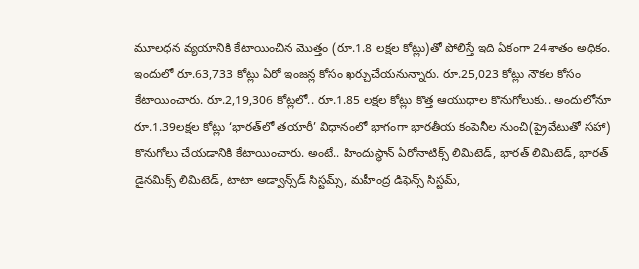మూలధన వ్యయానికి కేటాయించిన మొత్తం (రూ.1.8 లక్షల కోట్లు)తో పోలిస్తే ఇది ఏకంగా 24శాతం అధికం. ఇందులో రూ.63,733 కోట్లు ఏరో ఇంజన్ల కోసం ఖర్చుచేయనున్నారు. రూ.25,023 కోట్లు నౌకల కోసం కేటాయించారు. రూ.2,19,306 కోట్లలో.. రూ.1.85 లక్షల కోట్లు కొత్త ఆయుధాల కొనుగోలుకు.. అందులోనూ రూ.1.39లక్షల కోట్లు ‘భారత్‌లో తయారీ’ విధానంలో భాగంగా భారతీయ కంపెనీల నుంచి(ప్రైవేటుతో సహా) కొనుగోలు చేయడానికి కేటాయించారు. అంటే.. హిందుస్థాన్‌ ఏరోనాటిక్స్‌ లిమిటెడ్‌, భారత్‌ లిమిటెడ్‌, భారత్‌ డైనమిక్స్‌ లిమిటెడ్‌, టాటా అడ్వాన్స్‌డ్‌ సిస్టమ్స్‌, మహీంద్ర డిఫెన్స్‌ సిస్టమ్‌,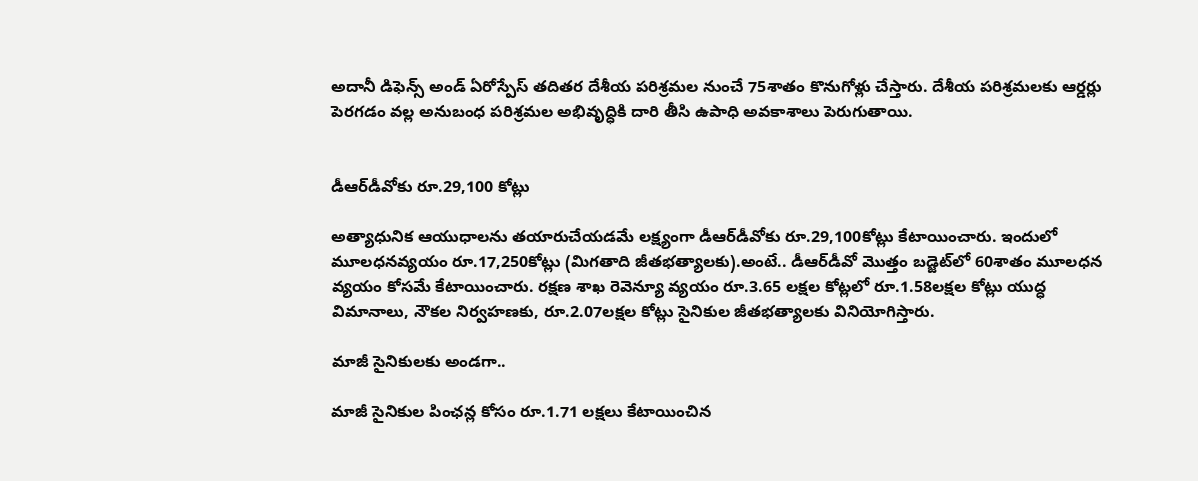అదానీ డిఫెన్స్‌ అండ్‌ ఏరోస్పేస్‌ తదితర దేశీయ పరిశ్రమల నుంచే 75శాతం కొనుగోళ్లు చేస్తారు. దేశీయ పరిశ్రమలకు ఆర్డర్లు పెరగడం వల్ల అనుబంధ పరిశ్రమల అభివృద్ధికి దారి తీసి ఉపాధి అవకాశాలు పెరుగుతాయి.


డీఆర్‌డీవోకు రూ.29,100 కోట్లు

అత్యాధునిక ఆయుధాలను తయారుచేయడమే లక్ష్యంగా డీఆర్‌డీవోకు రూ.29,100కోట్లు కేటాయించారు. ఇందులో మూలధనవ్యయం రూ.17,250కోట్లు (మిగతాది జీతభత్యాలకు).అంటే.. డీఆర్‌డీవో మొత్తం బడ్జెట్‌లో 60శాతం మూలధన వ్యయం కోసమే కేటాయించారు. రక్షణ శాఖ రెవెన్యూ వ్యయం రూ.3.65 లక్షల కోట్లలో రూ.1.58లక్షల కోట్లు యుద్ధ విమానాలు, నౌకల నిర్వహణకు, రూ.2.07లక్షల కోట్లు సైనికుల జీతభత్యాలకు వినియోగిస్తారు.

మాజీ సైనికులకు అండగా..

మాజీ సైనికుల పింఛన్ల కోసం రూ.1.71 లక్షలు కేటాయించిన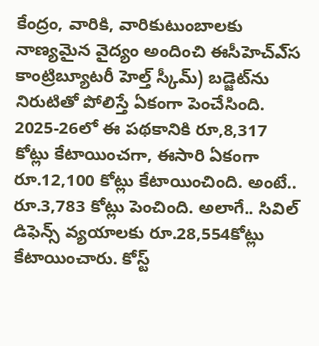కేంద్రం, వారికి, వారికుటుంబాలకు నాణ్యమైన వైద్యం అందించి ఈసీహెచ్‌ఎ్‌స కాంట్రిబ్యూటరీ హెల్త్‌ స్కీమ్‌) బడ్జెట్‌ను నిరుటితో పోలిస్తే ఏకంగా పెంచేసింది. 2025-26లో ఈ పథకానికి రూ,8,317 కోట్లు కేటాయించగా, ఈసారి ఏకంగా రూ.12,100 కోట్లు కేటాయించింది. అంటే.. రూ.3,783 కోట్లు పెంచింది. అలాగే.. సివిల్‌ డిఫెన్స్‌ వ్యయాలకు రూ.28,554కోట్లు కేటాయించారు. కోస్ట్‌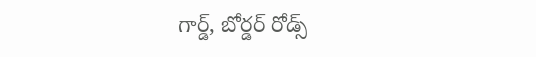గార్డ్‌, బోర్డర్‌ రోడ్స్‌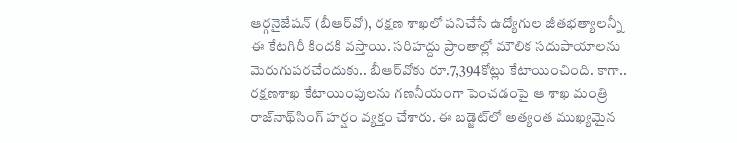ఆర్గనైజేషన్‌ (బీఆర్‌వో), రక్షణ శాఖలో పనిచేసే ఉద్యోగుల జీతభత్యాలన్నీ ఈ కేటగిరీ కిందకి వస్తాయి. సరిహద్దు ప్రాంతాల్లో మౌలిక సదుపాయాలను మెరుగుపరచేందుకు.. బీఆర్‌వోకు రూ.7,394కోట్లు కేటాయించింది. కాగా.. రక్షణశాఖ కేటాయింపులను గణనీయంగా పెంచడంపై ఆ శాఖ మంత్రి రాజ్‌నాథ్‌సింగ్‌ హర్షం వ్యక్తం చేశారు. ఈ బడ్జెట్‌లో అత్యంత ముఖ్యమైన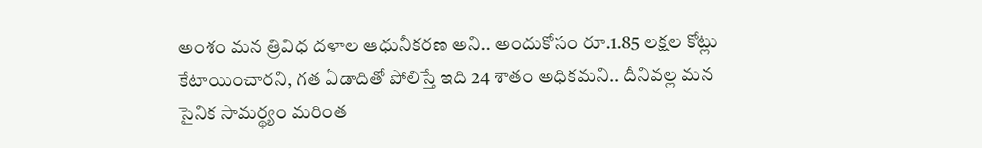అంశం మన త్రివిధ దళాల ఆధునీకరణ అని.. అందుకోసం రూ.1.85 లక్షల కోట్లు కేటాయించారని, గత ఏడాదితో పోలిస్తే ఇది 24 శాతం అధికమని.. దీనివల్ల మన సైనిక సామర్థ్యం మరింత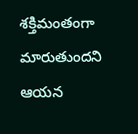శక్తిమంతంగా మారుతుందని ఆయన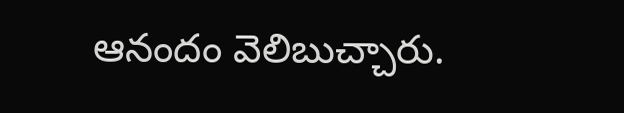ఆనందం వెలిబుచ్చారు.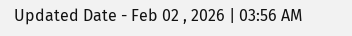Updated Date - Feb 02 , 2026 | 03:56 AM